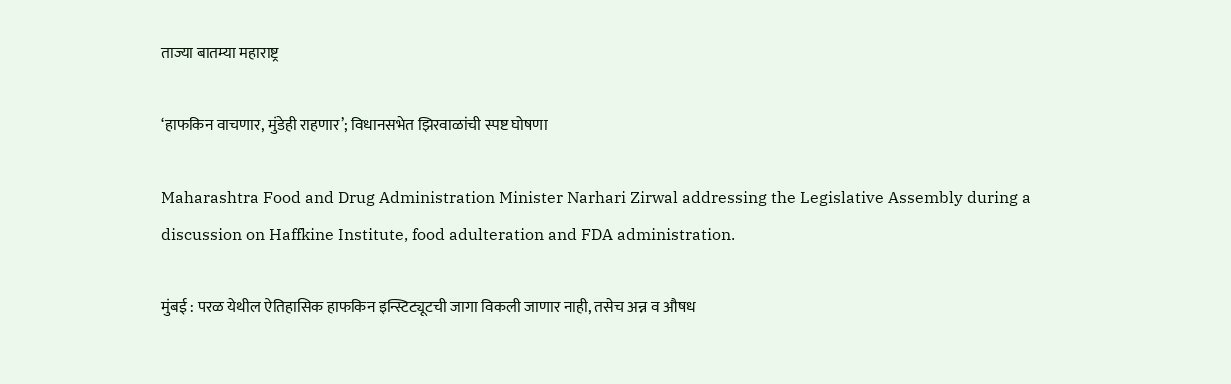ताज्या बातम्या महाराष्ट्र

‘हाफकिन वाचणार, मुंडेही राहणार’; विधानसभेत झिरवाळांची स्पष्ट घोषणा

Maharashtra Food and Drug Administration Minister Narhari Zirwal addressing the Legislative Assembly during a discussion on Haffkine Institute, food adulteration and FDA administration.

मुंबई : परळ येथील ऐतिहासिक हाफकिन इन्स्टिट्यूटची जागा विकली जाणार नाही, तसेच अन्न व औषध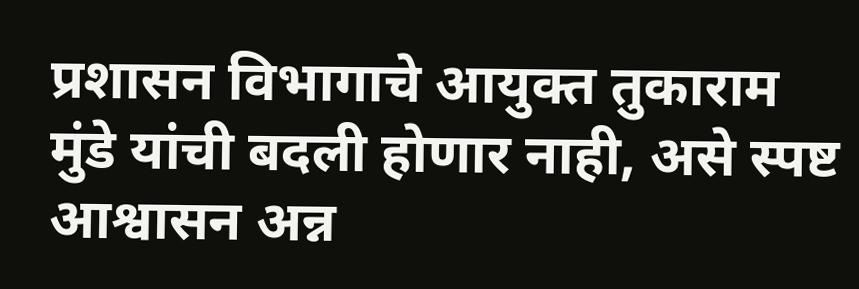प्रशासन विभागाचे आयुक्त तुकाराम मुंडे यांची बदली होणार नाही, असे स्पष्ट आश्वासन अन्न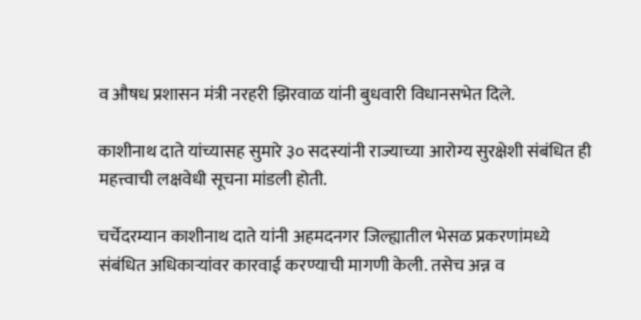व औषध प्रशासन मंत्री नरहरी झिरवाळ यांनी बुधवारी विधानसभेत दिले.

काशीनाथ दाते यांच्यासह सुमारे ३० सदस्यांनी राज्याच्या आरोग्य सुरक्षेशी संबंधित ही महत्त्वाची लक्षवेधी सूचना मांडली होती.

चर्चेदरम्यान काशीनाथ दाते यांनी अहमदनगर जिल्ह्यातील भेसळ प्रकरणांमध्ये संबंधित अधिकाऱ्यांवर कारवाई करण्याची मागणी केली. तसेच अन्न व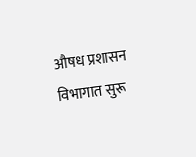औषध प्रशासन विभागात सुरू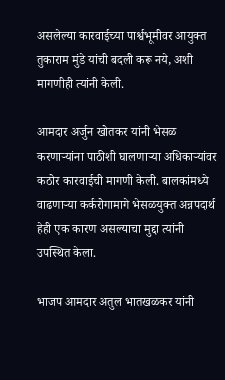असलेल्या कारवाईच्या पार्श्वभूमीवर आयुक्त तुकाराम मुंडे यांची बदली करू नये, अशी मागणीही त्यांनी केली.

आमदार अर्जुन खोतकर यांनी भेसळ करणाऱ्यांना पाठीशी घालणाऱ्या अधिकाऱ्यांवर कठोर कारवाईची मागणी केली. बालकांमध्ये वाढणाऱ्या कर्करोगामागे भेसळयुक्त अन्नपदार्थ हेही एक कारण असल्याचा मुद्दा त्यांनी उपस्थित केला.

भाजप आमदार अतुल भातखळकर यांनी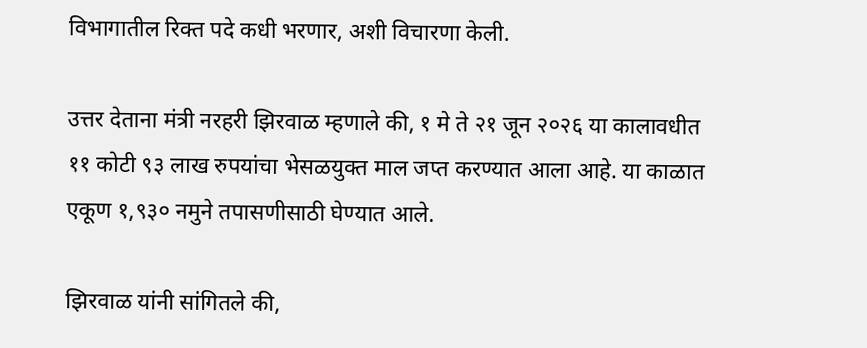विभागातील रिक्त पदे कधी भरणार, अशी विचारणा केली.

उत्तर देताना मंत्री नरहरी झिरवाळ म्हणाले की, १ मे ते २१ जून २०२६ या कालावधीत ११ कोटी ९३ लाख रुपयांचा भेसळयुक्त माल जप्त करण्यात आला आहे. या काळात एकूण १,९३० नमुने तपासणीसाठी घेण्यात आले.

झिरवाळ यांनी सांगितले की,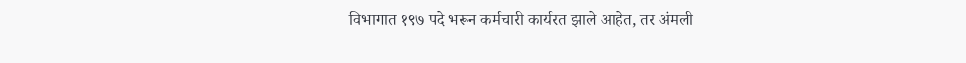विभागात १९७ पदे भरून कर्मचारी कार्यरत झाले आहेत, तर अंमली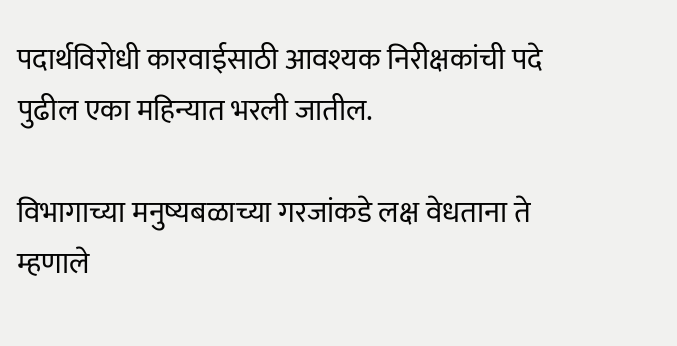पदार्थविरोधी कारवाईसाठी आवश्यक निरीक्षकांची पदे पुढील एका महिन्यात भरली जातील.

विभागाच्या मनुष्यबळाच्या गरजांकडे लक्ष वेधताना ते म्हणाले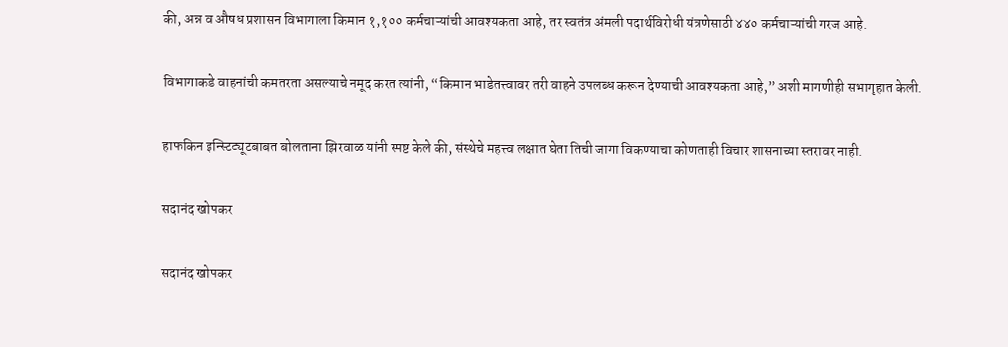की, अन्न व औषध प्रशासन विभागाला किमान १,१०० कर्मचाऱ्यांची आवश्यकता आहे, तर स्वतंत्र अंमली पदार्थविरोधी यंत्रणेसाठी ४४० कर्मचाऱ्यांची गरज आहे.

विभागाकडे वाहनांची कमतरता असल्याचे नमूद करत त्यांनी, “किमान भाडेतत्त्वावर तरी वाहने उपलब्ध करून देण्याची आवश्यकता आहे,” अशी मागणीही सभागृहात केली.

हाफकिन इन्स्टिट्यूटबाबत बोलताना झिरवाळ यांनी स्पष्ट केले की, संस्थेचे महत्त्व लक्षात घेता तिची जागा विकण्याचा कोणताही विचार शासनाच्या स्तरावर नाही.

सदानंद खोपकर

सदानंद खोपकर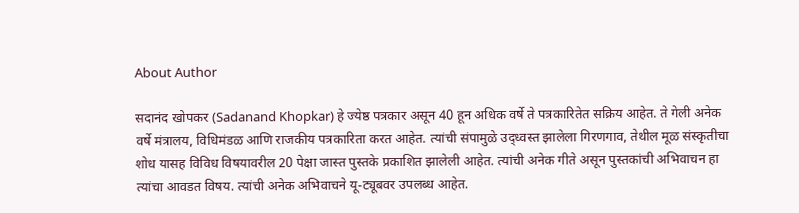About Author

सदानंद खोपकर (Sadanand Khopkar) हे ज्येष्ठ पत्रकार असून 40 हून अधिक वर्षे ते पत्रकारितेत सक्रिय आहेत. ते गेली अनेक वर्षे मंत्रालय, विधिमंडळ आणि राजकीय पत्रकारिता करत आहेत. त्यांची संपामुळे उद्ध्वस्त झालेला गिरणगाव, तेथील मूळ संस्कृतीचा शोध यासह विविध विषयावरील 20 पेक्षा जास्त पुस्तके प्रकाशित झालेली आहेत. त्यांची अनेक गीते असून पुस्तकांची अभिवाचन हा त्यांचा आवडत विषय. त्यांची अनेक अभिवाचने यू-ट्यूबवर उपलब्ध आहेत.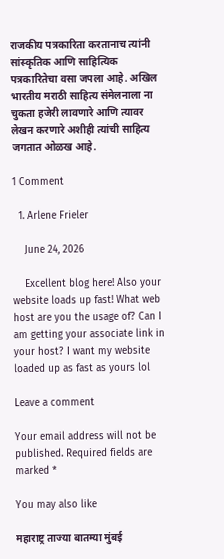राजकीय पत्रकारिता करतानाच त्यांनी सांस्कृतिक आणि साहित्यिक पत्रकारितेचा वसा जपला आहे. अखिल भारतीय मराठी साहित्य संमेलनाला ना चुकता हजेरी लावणारे आणि त्यावर लेखन करणारे अशीही त्यांची साहित्य जगतात ओळख आहे.

1 Comment

  1. Arlene Frieler

    June 24, 2026

    Excellent blog here! Also your website loads up fast! What web host are you the usage of? Can I am getting your associate link in your host? I want my website loaded up as fast as yours lol

Leave a comment

Your email address will not be published. Required fields are marked *

You may also like

महाराष्ट्र ताज्या बातम्या मुंबई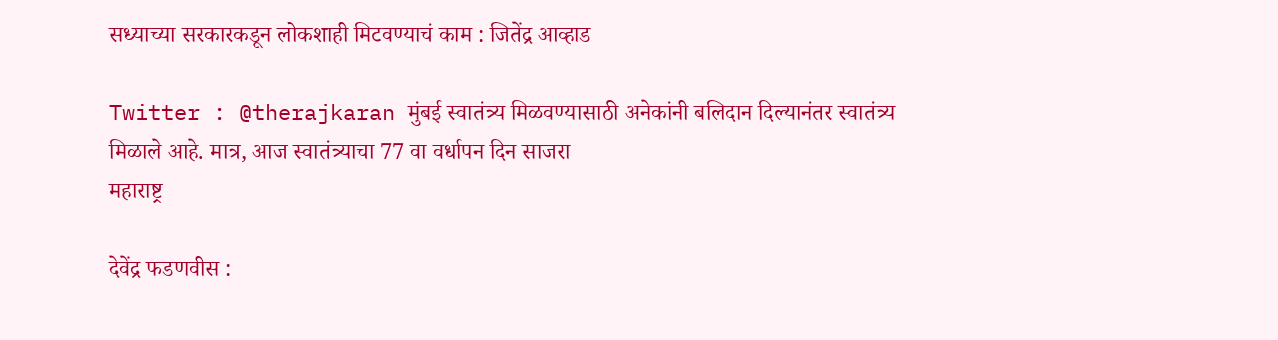सध्याच्या सरकारकडून लोकशाही मिटवण्याचं काम : जितेंद्र आव्हाड

Twitter : @therajkaran मुंबई स्वातंत्र्य मिळवण्यासाठी अनेकांनी बलिदान दिल्यानंतर स्वातंत्र्य मिळाले आहे. मात्र, आज स्वातंत्र्याचा 77 वा वर्धापन दिन साजरा
महाराष्ट्र

देवेंद्र फडणवीस :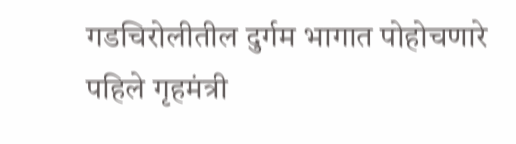गडचिरोलीतील दुर्गम भागात पोहोचणारे पहिले गृहमंत्री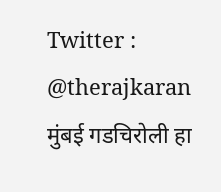Twitter : @therajkaran मुंबई गडचिरोली हा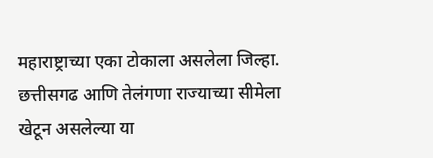महाराष्ट्राच्या एका टोकाला असलेला जिल्हा. छत्तीसगढ आणि तेलंगणा राज्याच्या सीमेला खेटून असलेल्या या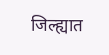जिल्ह्यात